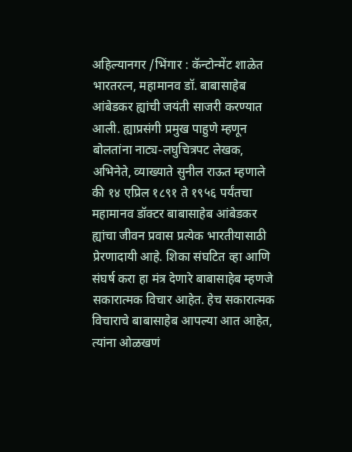अहिल्यानगर /भिंगार : कॅन्टोन्मेंट शाळेत भारतरत्न, महामानव डॉ. बाबासाहेब आंबेडकर ह्यांची जयंती साजरी करण्यात आली. ह्याप्रसंगी प्रमुख पाहुणे म्हणून बोलतांना नाट्य-लघुचित्रपट लेखक, अभिनेते, व्याख्याते सुनील राऊत म्हणाले की १४ एप्रिल १८९१ ते १९५६ पर्यंतचा महामानव डॉक्टर बाबासाहेब आंबेडकर ह्यांचा जीवन प्रवास प्रत्येक भारतीयासाठी प्रेरणादायी आहे. शिका संघटित व्हा आणि संघर्ष करा हा मंत्र देणारे बाबासाहेब म्हणजे सकारात्मक विचार आहेत. हेच सकारात्मक विचाराचे बाबासाहेब आपल्या आत आहेत, त्यांना ओळखणं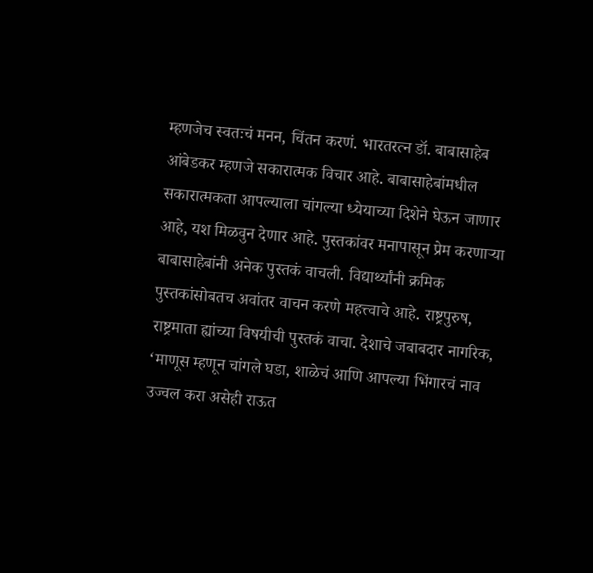म्हणजेच स्वतःचं मनन, चिंतन करणं. भारतरत्न डॉ. बाबासाहेब आंबेडकर म्हणजे सकारात्मक विचार आहे. बाबासाहेबांमधील सकारात्मकता आपल्याला चांगल्या ध्येयाच्या दिशेने घेऊन जाणार आहे, यश मिळवुन देणार आहे. पुस्तकांवर मनापासून प्रेम करणाऱ्या बाबासाहेबांनी अनेक पुस्तकं वाचली. विद्यार्थ्यांनी क्रमिक पुस्तकांसोबतच अवांतर वाचन करणे महत्त्वाचे आहे. राष्ट्रपुरुष, राष्ट्रमाता ह्यांच्या विषयीची पुस्तकं वाचा. देशाचे जबाबदार नागरिक, ‘माणूस म्हणून चांगले घडा, शाळेचं आणि आपल्या भिंगारचं नाव उज्वल करा असेही राऊत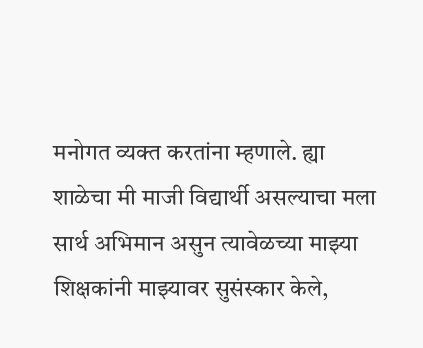मनोगत व्यक्त करतांना म्हणाले. ह्या शाळेचा मी माजी विद्यार्थी असल्याचा मला सार्थ अभिमान असुन त्यावेळच्या माझ्या शिक्षकांनी माझ्यावर सुसंस्कार केले,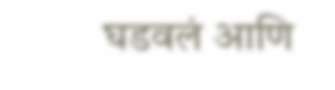घडवलं आणि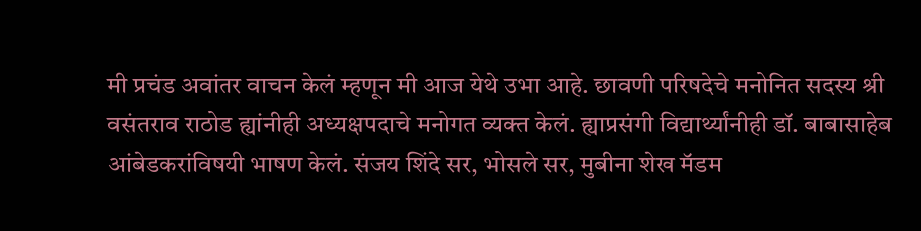मी प्रचंड अवांतर वाचन केलं म्हणून मी आज येथे उभा आहे. छावणी परिषदेचे मनोनित सदस्य श्री वसंतराव राठोड ह्यांनीही अध्यक्षपदाचे मनोगत व्यक्त केलं. ह्याप्रसंगी विद्यार्थ्यांनीही डॉ. बाबासाहेब आंबेडकरांविषयी भाषण केलं. संजय शिंदे सर, भोसले सर, मुबीना शेख मॅडम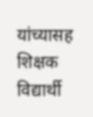यांच्यासह शिक्षक विद्यार्थी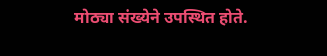मोठ्या संख्येने उपस्थित होते.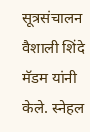सूत्रसंचालन वैशाली शिंदे मॅडम यांनी केले. स्नेहल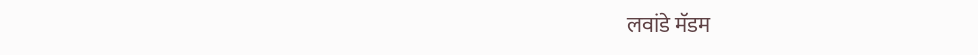लवांडे मॅडम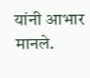यांनी आभार मानले.